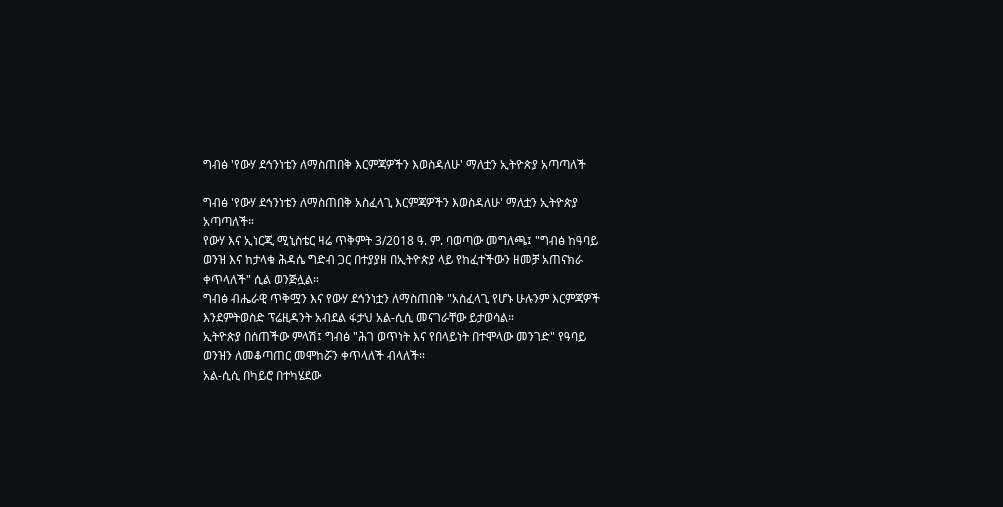ግብፅ 'የውሃ ደኅንነቴን ለማስጠበቅ እርምጃዎችን እወስዳለሁ' ማለቷን ኢትዮጵያ አጣጣለች

ግብፅ 'የውሃ ደኅንነቴን ለማስጠበቅ አስፈላጊ እርምጃዎችን እወስዳለሁ' ማለቷን ኢትዮጵያ አጣጣለች።
የውሃ እና ኢነርጂ ሚኒስቴር ዛሬ ጥቅምት 3/2018 ዓ. ም. ባወጣው መግለጫ፤ "ግብፅ ከዓባይ ወንዝ እና ከታላቁ ሕዳሴ ግድብ ጋር በተያያዘ በኢትዮጵያ ላይ የከፈተችውን ዘመቻ አጠናክራ ቀጥላለች" ሲል ወንጅሏል።
ግብፅ ብሔራዊ ጥቅሟን እና የውሃ ደኅንነቷን ለማስጠበቅ "አስፈላጊ የሆኑ ሁሉንም እርምጃዎች እንደምትወስድ ፕሬዚዳንት አብደል ፋታህ አል-ሲሲ መናገራቸው ይታወሳል።
ኢትዮጵያ በሰጠችው ምላሽ፤ ግብፅ "ሕገ ወጥነት እና የበላይነት በተሞላው መንገድ" የዓባይ ወንዝን ለመቆጣጠር መሞከሯን ቀጥላለች ብላለች።
አል-ሲሲ በካይሮ በተካሄደው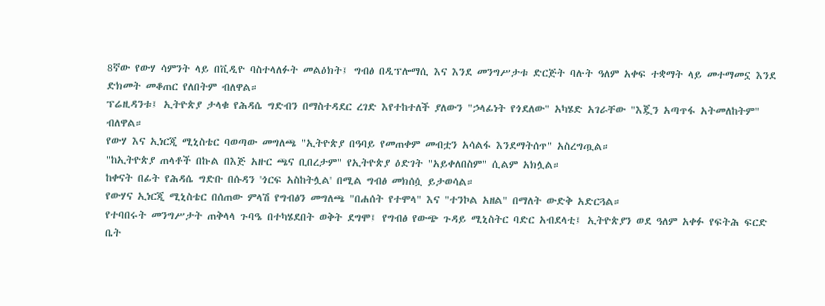8ኛው የውሃ ሳምንት ላይ በቪዲዮ ባስተላለፉት መልዕክት፤ ግብፅ በዲፕሎማሲ እና እንደ መንግሥታቱ ድርጅት ባሉት ዓለም አቀፍ ተቋማት ላይ መተማመኗ እንደ ድክመት መቆጠር የለበትም ብለዋል።
ፕሬዚዳንቱ፤ ኢትዮጵያ ታላቁ የሕዳሴ ግድብን በማስተዳደር ረገድ እየተከተለች ያለውን "ኃላፊነት የጎደለው" አካሄድ አገራቸው "እጇን አጣጥፋ አትመለከትም" ብለዋል።
የውሃ እና ኢነርጂ ሚኒስቴር ባወጣው መግለጫ "ኢትዮጵያ በዓባይ የመጠቀም መብቷን አሳልፋ እንደማትሰጥ" አስረግጧል።
"ከኢትዮጵያ ጠላቶች በኩል በእጅ አዙር ጫና ቢበረታም" የኢትዮጵያ ዕድገት "አይቀለበስም" ሲልም አክሏል።
ከቀናት በፊት የሕዳሴ ግድቡ በሱዳን 'ጎርፍ አስከትሏል' በሚል ግብፅ መክሰሷ ይታወሳል።
የውሃና ኢነርጂ ሚኒስቴር በሰጠው ምላሽ የግብፅን መግለጫ "በሐሰት የተሞላ" እና "ተንኮል አዘል" በማለት ውድቅ አድርጓል።
የተባበሩት መንግሥታት ጠቅላላ ጉባዔ በተካሄደበት ወቅት ደግሞ፤ የግብፅ የውጭ ጉዳይ ሚኒስትር ባድር አብደላቲ፤ ኢትዮጵያን ወደ ዓለም አቀፉ የፍትሕ ፍርድ ቤት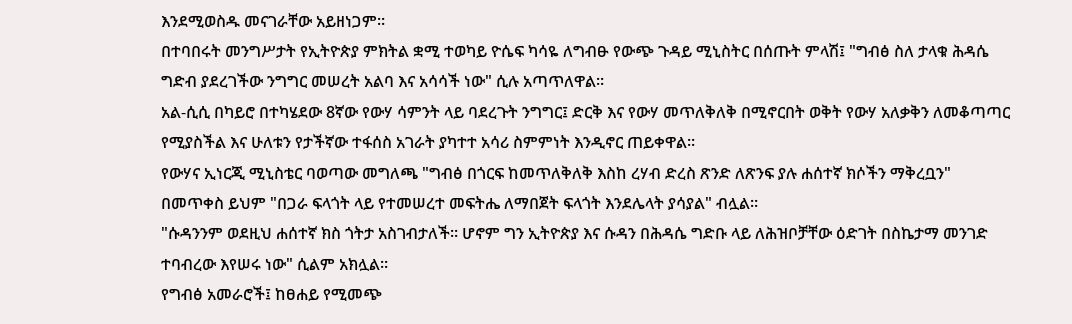እንደሚወስዱ መናገራቸው አይዘነጋም።
በተባበሩት መንግሥታት የኢትዮጵያ ምክትል ቋሚ ተወካይ ዮሴፍ ካሳዬ ለግብፁ የውጭ ጉዳይ ሚኒስትር በሰጡት ምላሽ፤ "ግብፅ ስለ ታላቁ ሕዳሴ ግድብ ያደረገችው ንግግር መሠረት አልባ እና አሳሳች ነው" ሲሉ አጣጥለዋል።
አል-ሲሲ በካይሮ በተካሄደው 8ኛው የውሃ ሳምንት ላይ ባደረጉት ንግግር፤ ድርቅ እና የውሃ መጥለቅለቅ በሚኖርበት ወቅት የውሃ አለቃቅን ለመቆጣጣር የሚያስችል እና ሁለቱን የታችኛው ተፋሰስ አገራት ያካተተ አሳሪ ስምምነት እንዲኖር ጠይቀዋል።
የውሃና ኢነርጂ ሚኒስቴር ባወጣው መግለጫ "ግብፅ በጎርፍ ከመጥለቅለቅ እስከ ረሃብ ድረስ ጽንድ ለጽንፍ ያሉ ሐሰተኛ ክሶችን ማቅረቧን" በመጥቀስ ይህም "በጋራ ፍላጎት ላይ የተመሠረተ መፍትሔ ለማበጀት ፍላጎት እንደሌላት ያሳያል" ብሏል።
"ሱዳንንም ወደዚህ ሐሰተኛ ክስ ጎትታ አስገብታለች። ሆኖም ግን ኢትዮጵያ እና ሱዳን በሕዳሴ ግድቡ ላይ ለሕዝቦቻቸው ዕድገት በስኬታማ መንገድ ተባብረው እየሠሩ ነው" ሲልም አክሏል።
የግብፅ አመራሮች፤ ከፀሐይ የሚመጭ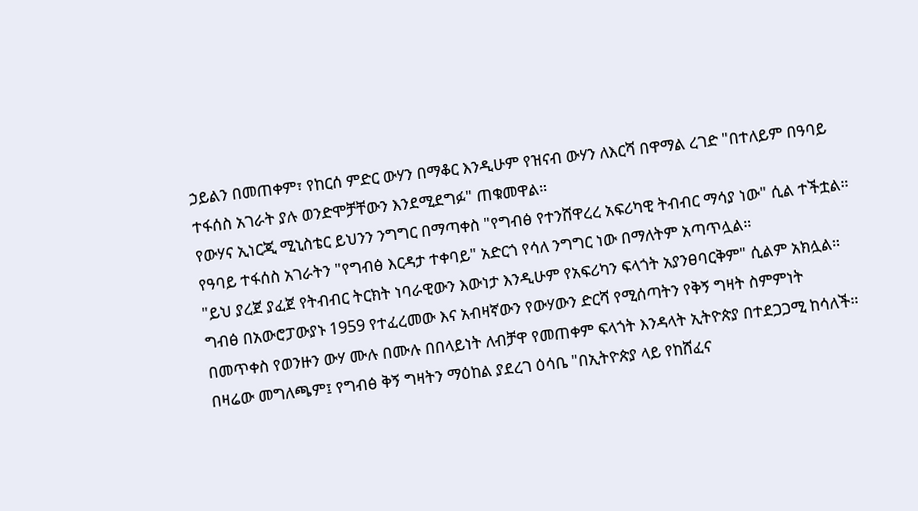ኃይልን በመጠቀም፣ የከርሰ ምድር ውሃን በማቆር እንዲሁም የዝናብ ውሃን ለእርሻ በዋማል ረገድ "በተለይም በዓባይ ተፋሰስ አገራት ያሉ ወንድሞቻቸውን እንደሚደግፉ" ጠቁመዋል።
የውሃና ኢነርጂ ሚኒስቴር ይህንን ንግግር በማጣቀስ "የግብፅ የተንሸዋረረ አፍሪካዊ ትብብር ማሳያ ነው" ሲል ተችቷል።
የዓባይ ተፋሰስ አገራትን "የግብፅ እርዳታ ተቀባይ" አድርጎ የሳለ ንግግር ነው በማለትም አጣጥሏል።
"ይህ ያረጀ ያፈጀ የትብብር ትርክት ነባራዊውን እውነታ እንዲሁም የአፍሪካን ፍላጎት አያንፀባርቅም" ሲልም አክሏል።
ግብፅ በአውሮፓውያኑ 1959 የተፈረመው እና አብዛኛውን የውሃውን ድርሻ የሚሰጣትን የቅኝ ግዛት ስምምነት በመጥቀስ የወንዙን ውሃ ሙሉ በሙሉ በበላይነት ለብቻዋ የመጠቀም ፍላጎት እንዳላት ኢትዮጵያ በተደጋጋሚ ከሳለች።
በዛሬው መግለጫም፤ የግብፅ ቅኝ ግዛትን ማዕከል ያደረገ ዕሳቤ "በኢትዮጵያ ላይ የከሸፈና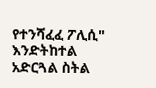የተንሻፈፈ ፖሊሲ" እንድትከተል አድርጓል ስትል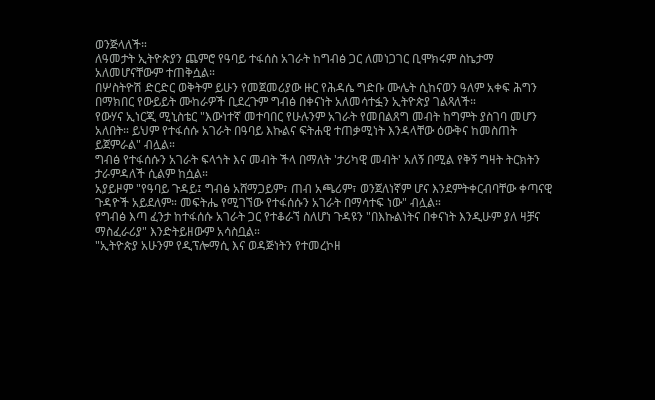ወንጅላለች።
ለዓመታት ኢትዮጵያን ጨምሮ የዓባይ ተፋሰስ አገራት ከግብፅ ጋር ለመነጋገር ቢሞክሩም ስኬታማ አለመሆናቸውም ተጠቅሷል።
በሦስትዮሽ ድርድር ወቅትም ይሁን የመጀመሪያው ዙር የሕዳሴ ግድቡ ሙሌት ሲከናወን ዓለም አቀፍ ሕግን በማክበር የውይይት ሙከራዎች ቢደረጉም ግብፅ በቀናነት አለመሳተፏን ኢትዮጵያ ገልጻለች።
የውሃና ኢነርጂ ሚኒስቴር "እውነተኛ መተባበር የሁሉንም አገራት የመበልጸግ መብት ከግምት ያስገባ መሆን አለበት። ይህም የተፋሰሱ አገራት በዓባይ እኩልና ፍትሐዊ ተጠቃሚነት እንዳላቸው ዕውቅና ከመስጠት ይጀምራል" ብሏል።
ግብፅ የተፋሰሱን አገራት ፍላጎት እና መብት ችላ በማለት 'ታሪካዊ መብት' አለኝ በሚል የቅኝ ግዛት ትርክትን ታራምዳለች ሲልም ከሷል።
አያይዞም "የዓባይ ጉዳይ፤ ግብፅ አሸማጋይም፣ ጠብ አጫሪም፣ ወንጀለነኛም ሆና እንደምትቀርብባቸው ቀጣናዊ ጉዳዮች አይደለም። መፍትሔ የሚገኘው የተፋሰሱን አገራት በማሳተፍ ነው" ብሏል።
የግብፅ እጣ ፈንታ ከተፋሰሱ አገራት ጋር የተቆራኘ ስለሆነ ጉዳዩን "በእኩልነትና በቀናነት እንዲሁም ያለ ዛቻና ማስፈራሪያ" እንድትይዘውም አሳስቧል።
"ኢትዮጵያ አሁንም የዲፕሎማሲ እና ወዳጅነትን የተመረኮዘ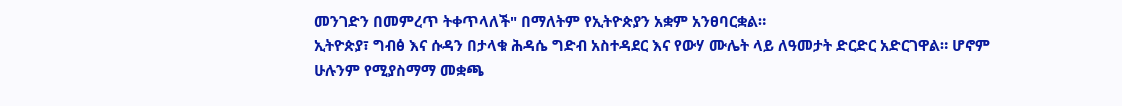መንገድን በመምረጥ ትቀጥላለች" በማለትም የኢትዮጵያን አቋም አንፀባርቋል።
ኢትዮጵያ፣ ግብፅ እና ሱዳን በታላቁ ሕዳሴ ግድብ አስተዳደር እና የውሃ ሙሌት ላይ ለዓመታት ድርድር አድርገዋል። ሆኖም ሁሉንም የሚያስማማ መቋጫ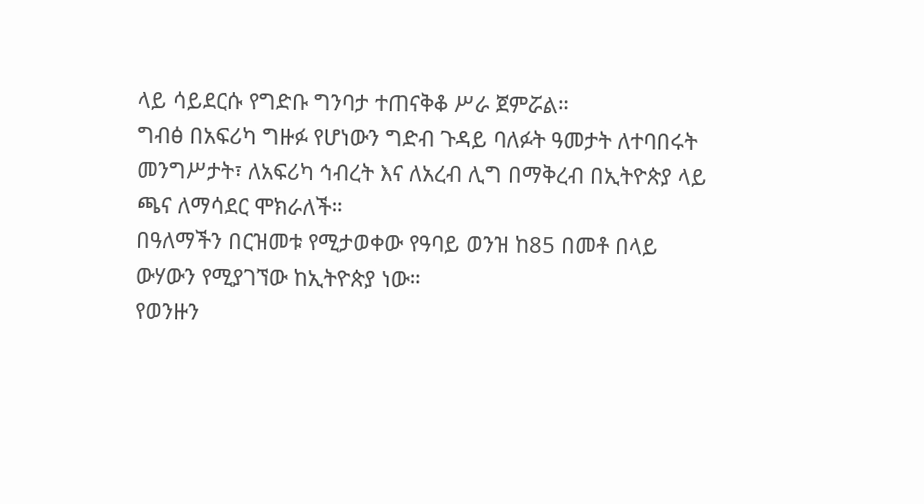ላይ ሳይደርሱ የግድቡ ግንባታ ተጠናቅቆ ሥራ ጀምሯል።
ግብፅ በአፍሪካ ግዙፉ የሆነውን ግድብ ጉዳይ ባለፉት ዓመታት ለተባበሩት መንግሥታት፣ ለአፍሪካ ኅብረት እና ለአረብ ሊግ በማቅረብ በኢትዮጵያ ላይ ጫና ለማሳደር ሞክራለች።
በዓለማችን በርዝመቱ የሚታወቀው የዓባይ ወንዝ ከ85 በመቶ በላይ ውሃውን የሚያገኘው ከኢትዮጵያ ነው።
የወንዙን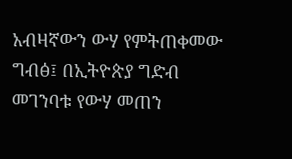አብዛኛውን ውሃ የምትጠቀመው ግብፅ፤ በኢትዮጵያ ግድብ መገንባቱ የውሃ መጠን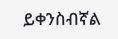ይቀንስብኛል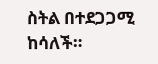ስትል በተደጋጋሚ ከሳለች።